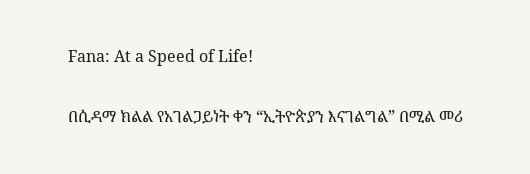Fana: At a Speed of Life!

በሲዳማ ክልል የአገልጋይነት ቀን “ኢትዮጵያን እናገልግል” በሚል መሪ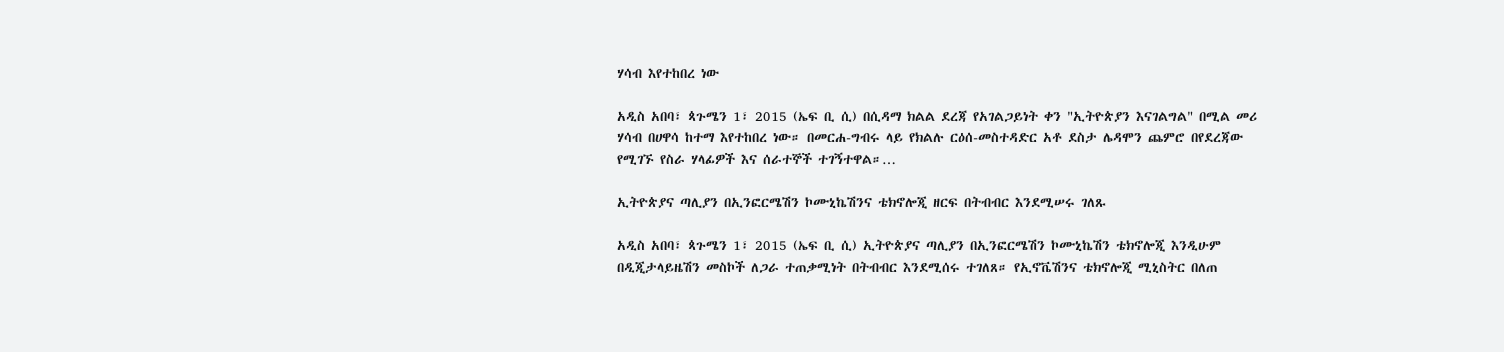ሃሳብ እየተከበረ ነው

አዲስ አበባ፣ ጳጉሜን 1፣ 2015 (ኤፍ ቢ ሲ) በሲዳማ ክልል ደረጃ የአገልጋይነት ቀን "ኢትዮጵያን እናገልግል" በሚል መሪ ሃሳብ በሀዋሳ ከተማ እየተከበረ ነው። በመርሐ-ግብሩ ላይ የክልሉ ርዕሰ-መስተዳድር አቶ ደስታ ሌዳሞን ጨምሮ በየደረጃው የሚገኙ የስራ ሃላፊዎች እና ሰራተኞች ተገኝተዋል።…

ኢትዮጵያና ጣሊያን በኢንፎርሜሽን ኮሙኒኬሽንና ቴክኖሎጂ ዘርፍ በትብብር እንደሚሠሩ ገለጹ

አዲስ አበባ፣ ጳጉሜን 1፣ 2015 (ኤፍ ቢ ሲ) ኢትዮጵያና ጣሊያን በኢንፎርሜሽን ኮሙኒኬሽን ቴክኖሎጂ እንዲሁም በዲጂታላይዜሽን መስኮች ለጋራ ተጠቃሚነት በትብብር እንደሚሰሩ ተገለጸ። የኢኖቬሽንና ቴክኖሎጂ ሚኒስትር በለጠ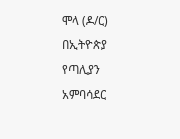ሞላ (ዶ/ር) በኢትዮጵያ የጣሊያን አምባሳደር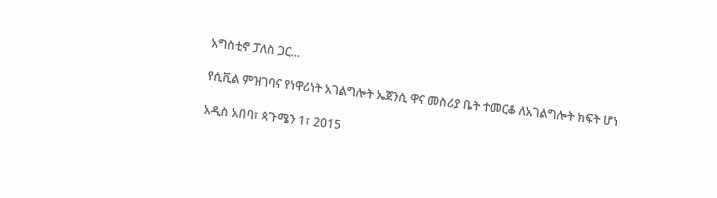አግስቲኖ ፓለስ ጋር…

የሲቪል ምዝገባና የነዋሪነት አገልግሎት ኤጀንሲ ዋና መስሪያ ቤት ተመርቆ ለአገልግሎት ክፍት ሆነ

አዲስ አበባ፣ ጳጉሜን 1፣ 2015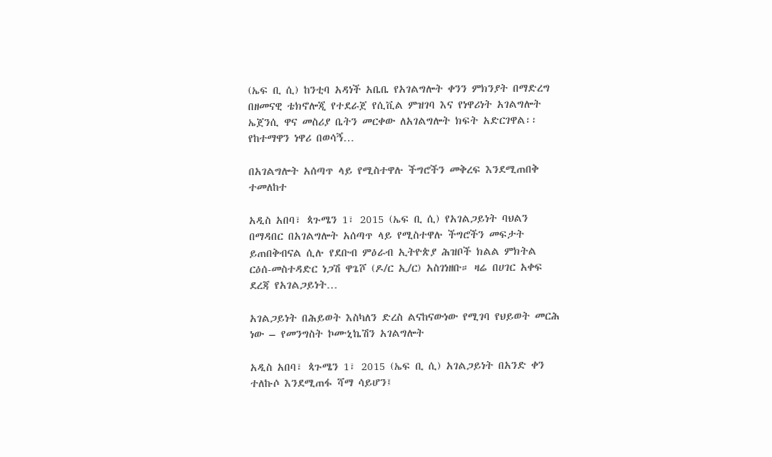(ኤፍ ቢ ሲ) ከንቲባ አዳነች አቤቤ የአገልግሎት ቀንን ምክንያት በማድረግ በዘመናዊ ቴክኖሎጂ የተደራጀ የሲቪል ምዝገባ እና የነዋሪነት አገልግሎት ኤጀንሲ ዋና መስሪያ ቤትን መርቀው ለአገልግሎት ክፍት አድርገዋል፡፡ የከተማዋን ነዋሪ በወሳኝ…

በአገልግሎት አሰጣጥ ላይ የሚስተዋሉ ችግሮችን መቅረፍ እንደሚጠበቅ ተመለከተ

አዲስ አበባ፣ ጳጉሜን 1፣ 2015 (ኤፍ ቢ ሲ) የአገልጋይነት ባህልን በማዳበር በአገልግሎት አሰጣጥ ላይ የሚስተዋሉ ችግሮችን መፍታት ይጠበቅብናል ሲሉ የደቡብ ምዕራብ ኢትዮጵያ ሕዝቦች ክልል ምክትል ርዕሰ-መስተዳድር ነጋሽ ዋጌሾ (ዶ/ር ኢ/ር) አስገነዘቡ። ዛሬ በሀገር አቀፍ ደረጃ የአገልጋይነት…

አገልጋይነት በሕይወት እስካለን ድረስ ልናከናውነው የሚገባ የህይወት መርሕ ነው – የመንግስት ኮሙኒኬሽን አገልግሎት

አዲስ አበባ፣ ጳጉሜን 1፣ 2015 (ኤፍ ቢ ሲ) አገልጋይነት በአንድ ቀን ተለኩሶ እንደሚጠፋ ሻማ ሳይሆን፤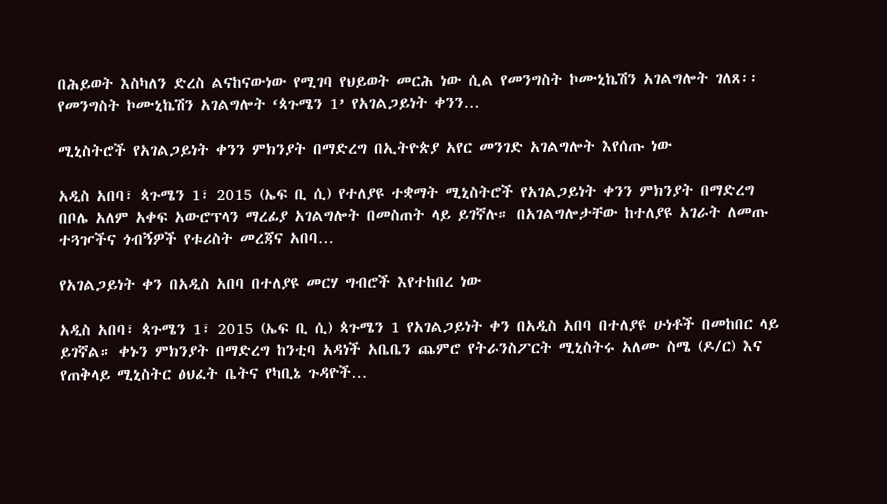በሕይወት እስካለን ድረስ ልናከናውነው የሚገባ የህይወት መርሕ ነው ሲል የመንግስት ኮሙኒኬሽን አገልግሎት ገለጸ፡፡ የመንግስት ኮሙኒኬሽን አገልግሎት ‘ጳጉሜን 1’ የአገልጋይነት ቀንን…

ሚኒስትሮች የአገልጋይነት ቀንን ምክንያት በማድረግ በኢትዮጵያ አየር መንገድ አገልግሎት እየሰጡ ነው

አዲስ አበባ፣ ጳጉሜን 1፣ 2015 (ኤፍ ቢ ሲ) የተለያዩ ተቋማት ሚኒስትሮች የአገልጋይነት ቀንን ምክንያት በማድረግ በቦሌ አለም አቀፍ አውሮፕላን ማረፊያ አገልግሎት በመስጠት ላይ ይገኛሉ። በአገልግሎታቸው ከተለያዩ አገራት ለመጡ ተጓዦችና ጎብኝዎች የቱሪስት መረጃና አበባ…

የአገልጋይነት ቀን በአዲስ አበባ በተለያዩ መርሃ ግብሮች እየተከበረ ነው

አዲስ አበባ፣ ጳጉሜን 1፣ 2015 (ኤፍ ቢ ሲ) ጳጉሜን 1 የአገልጋይነት ቀን በአዲስ አበባ በተለያዩ ሁነቶች በመከበር ላይ ይገኛል። ቀኑን ምክንያት በማድረግ ከንቲባ አዳነች አቤቤን ጨምሮ የትራንስፖርት ሚኒስትሩ አለሙ ስሜ (ዶ/ር) እና የጠቅላይ ሚኒስትር ፅህፈት ቤትና የካቢኔ ጉዳዮች…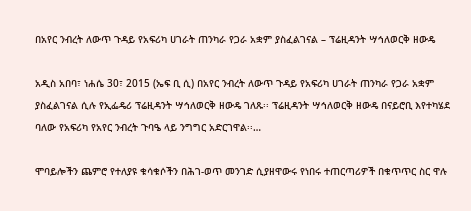በአየር ንብረት ለውጥ ጉዳይ የአፍሪካ ሀገራት ጠንካራ የጋራ አቋም ያስፈልገናል – ፕሬዚዳንት ሣኅለወርቅ ዘውዴ

አዲስ አበባ፣ ነሐሴ 30፣ 2015 (ኤፍ ቢ ሲ) በአየር ንብረት ለውጥ ጉዳይ የአፍሪካ ሀገራት ጠንካራ የጋራ አቋም ያስፈልገናል ሲሉ የኢፌዴሪ ፕሬዚዳንት ሣኅለወርቅ ዘውዴ ገለጹ፡፡ ፕሬዚዳንት ሣኅለወርቅ ዘውዴ በናይሮቢ እየተካሄደ ባለው የአፍሪካ የአየር ንብረት ጉባዔ ላይ ንግግር አድርገዋል፡፡…

ሞባይሎችን ጨምሮ የተለያዩ ቁሳቁሶችን በሕገ-ወጥ መንገድ ሲያዘዋውሩ የነበሩ ተጠርጣሪዎች በቁጥጥር ስር ዋሉ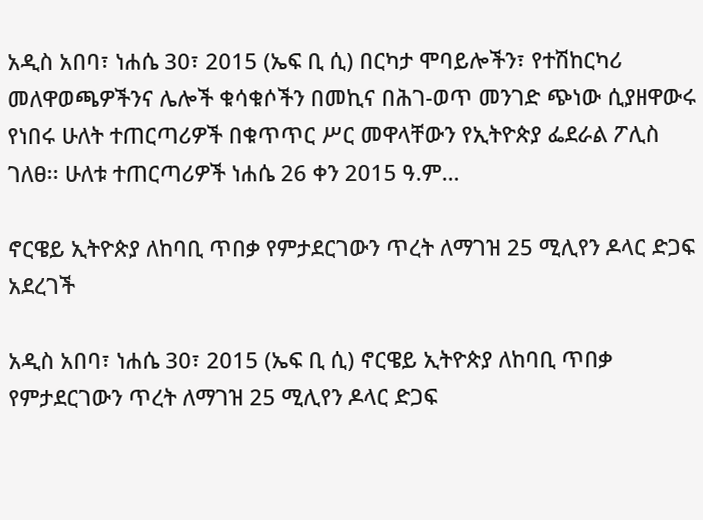አዲስ አበባ፣ ነሐሴ 30፣ 2015 (ኤፍ ቢ ሲ) በርካታ ሞባይሎችን፣ የተሽከርካሪ መለዋወጫዎችንና ሌሎች ቁሳቁሶችን በመኪና በሕገ-ወጥ መንገድ ጭነው ሲያዘዋውሩ የነበሩ ሁለት ተጠርጣሪዎች በቁጥጥር ሥር መዋላቸውን የኢትዮጵያ ፌደራል ፖሊስ ገለፀ፡፡ ሁለቱ ተጠርጣሪዎች ነሐሴ 26 ቀን 2015 ዓ.ም…

ኖርዌይ ኢትዮጵያ ለከባቢ ጥበቃ የምታደርገውን ጥረት ለማገዝ 25 ሚሊየን ዶላር ድጋፍ አደረገች

አዲስ አበባ፣ ነሐሴ 30፣ 2015 (ኤፍ ቢ ሲ) ኖርዌይ ኢትዮጵያ ለከባቢ ጥበቃ የምታደርገውን ጥረት ለማገዝ 25 ሚሊየን ዶላር ድጋፍ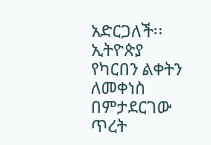አድርጋለች፡፡ ኢትዮጵያ የካርበን ልቀትን ለመቀነስ በምታደርገው ጥረት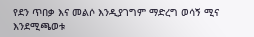የደን ጥበቃ እና መልሶ እንዲያገግም ማድረግ ወሳኝ ሚና እንደሚጫወቱ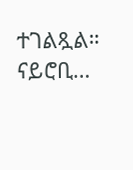ተገልጿል። ናይሮቢ…